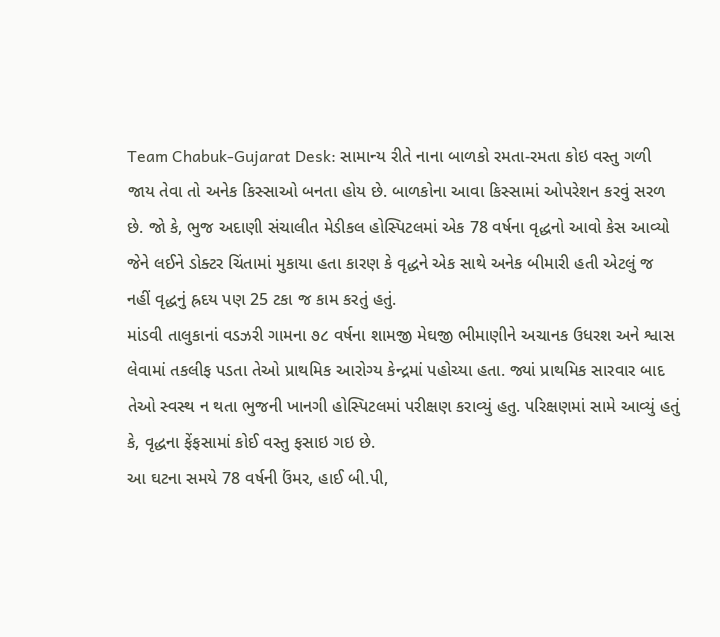Team Chabuk-Gujarat Desk: સામાન્ય રીતે નાના બાળકો રમતા-રમતા કોઇ વસ્તુ ગળી જાય તેવા તો અનેક કિસ્સાઓ બનતા હોય છે. બાળકોના આવા કિસ્સામાં ઓપરેશન કરવું સરળ છે. જો કે, ભુજ અદાણી સંચાલીત મેડીકલ હોસ્પિટલમાં એક 78 વર્ષના વૃદ્ધનો આવો કેસ આવ્યો જેને લઈને ડોક્ટર ચિંતામાં મુકાયા હતા કારણ કે વૃદ્ધને એક સાથે અનેક બીમારી હતી એટલું જ નહીં વૃદ્ધનું હ્રદય પણ 25 ટકા જ કામ કરતું હતું.
માંડવી તાલુકાનાં વડઝરી ગામના ૭૮ વર્ષના શામજી મેઘજી ભીમાણીને અચાનક ઉધરશ અને શ્વાસ લેવામાં તકલીફ પડતા તેઓ પ્રાથમિક આરોગ્ય કેન્દ્રમાં પહોચ્યા હતા. જ્યાં પ્રાથમિક સારવાર બાદ તેઓ સ્વસ્થ ન થતા ભુજની ખાનગી હોસ્પિટલમાં પરીક્ષણ કરાવ્યું હતુ. પરિક્ષણમાં સામે આવ્યું હતું કે, વૃદ્ધના ફેંફસામાં કોઈ વસ્તુ ફસાઇ ગઇ છે.
આ ઘટના સમયે 78 વર્ષની ઉંમર, હાઈ બી.પી,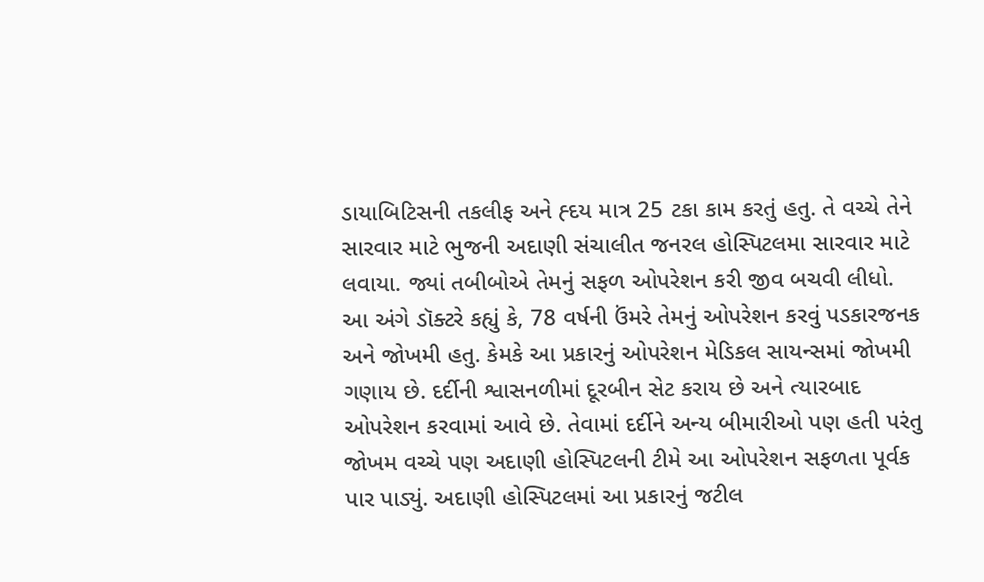ડાયાબિટિસની તકલીફ અને હ્દય માત્ર 25 ટકા કામ કરતું હતુ. તે વચ્ચે તેને સારવાર માટે ભુજની અદાણી સંચાલીત જનરલ હોસ્પિટલમા સારવાર માટે લવાયા. જ્યાં તબીબોએ તેમનું સફળ ઓપરેશન કરી જીવ બચવી લીધો.
આ અંગે ડૉક્ટરે કહ્યું કે, 78 વર્ષની ઉંમરે તેમનું ઓપરેશન કરવું પડકારજનક અને જોખમી હતુ. કેમકે આ પ્રકારનું ઓપરેશન મેડિકલ સાયન્સમાં જોખમી ગણાય છે. દર્દીની શ્વાસનળીમાં દૂરબીન સેટ કરાય છે અને ત્યારબાદ ઓપરેશન કરવામાં આવે છે. તેવામાં દર્દીને અન્ય બીમારીઓ પણ હતી પરંતુ જોખમ વચ્ચે પણ અદાણી હોસ્પિટલની ટીમે આ ઓપરેશન સફળતા પૂર્વક પાર પાડ્યું. અદાણી હોસ્પિટલમાં આ પ્રકારનું જટીલ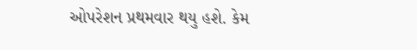ઓપરેશન પ્રથમવાર થયુ હશે. કેમ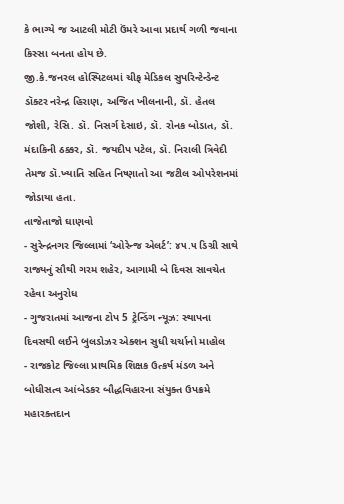કે ભાગ્યે જ આટલી મોટી ઉંમરે આવા પ્રદાર્થ ગળી જવાના કિસ્સા બનતા હોય છે.
જી.કે.જનરલ હોસ્પિટલમાં ચીફ મેડિકલ સુપરિન્ટેન્ડેન્ટ ડૉક્ટર નરેન્દ્ર હિરાણ, અજિત ખીલનાની, ડૉ. હેતલ જોશી, રેસિ. ડૉ. નિસર્ગ દેસાઇ, ડૉ. રોનક બોડાત, ડૉ. મંદાકિની ઠક્કર, ડૉ. જયદીપ પટેલ, ડૉ. નિરાલી ત્રિવેદી તેમજ ડૉ.ખ્યાતિ સહિત નિષ્ણાતો આ જટીલ ઓપરેશનમાં જોડાયા હતા.
તાજેતાજો ઘાણવો
- સુરેન્દ્રનગર જિલ્લામાં ‘ઓરેન્જ એલર્ટ’: ૪૫.૫ ડિગ્રી સાથે રાજ્યનું સૌથી ગરમ શહેર, આગામી બે દિવસ સાવચેત રહેવા અનુરોધ
- ગુજરાતમાં આજના ટોપ 5 ટ્રેન્ડિંગ ન્યૂઝ: સ્થાપના દિવસથી લઈને બુલડોઝર એક્શન સુધી ચર્ચાનો માહોલ
- રાજકોટ જિલ્લા પ્રાથમિક શિક્ષક ઉત્કર્ષ મંડળ અને બોધીસત્વ આંબેડકર બૌદ્ધવિહારના સંયુક્ત ઉપક્રમે મહારક્તદાન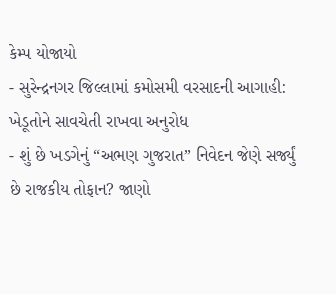કેમ્પ યોજાયો
- સુરેન્દ્રનગર જિલ્લામાં કમોસમી વરસાદની આગાહી: ખેડૂતોને સાવચેતી રાખવા અનુરોધ
- શું છે ખડગેનું “અભણ ગુજરાત” નિવેદન જેણે સર્જ્યું છે રાજકીય તોફાન? જાણો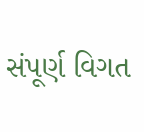સંપૂર્ણ વિગત